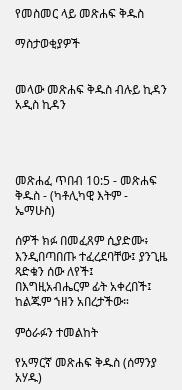የመስመር ላይ መጽሐፍ ቅዱስ

ማስታወቂያዎች


መላው መጽሐፍ ቅዱስ ብሉይ ኪዳን አዲስ ኪዳን




መጽሐፈ ጥበብ 10:5 - መጽሐፍ ቅዱስ - (ካቶሊካዊ እትም - ኤማሁስ)

ሰዎች ክፉ በመፈጸም ሲያድሙ፥ እንዲበጣበጡ ተፈረደባቸው፤ ያንጊዜ ጻድቁን ሰው ለየች፤ በእግዚአብሔርም ፊት አቀረበች፤ ከልጁም ኀዘን አበረታችው።

ምዕራፉን ተመልከት

የአማርኛ መጽሐፍ ቅዱስ (ሰማንያ አሃዱ)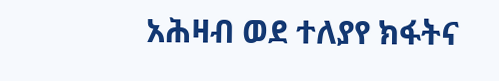አሕዛብ ወደ ተለያየ ክፋትና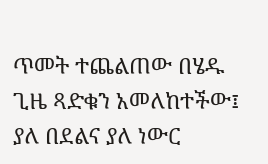ጥመት ተጨልጠው በሄዱ ጊዜ ጻድቁን አመለከተችው፤ ያለ በደልና ያለ ነውር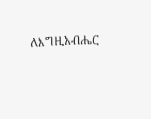ለእግዚአብሔር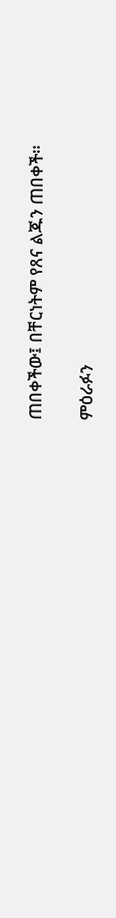ጠበቀችው፤ በቸርነትም የጸና ልጁን ጠበቀች።

ምዕራፉን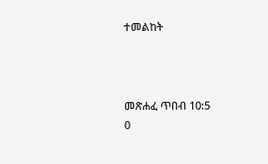ተመልከት



መጽሐፈ ጥበብ 10:5
0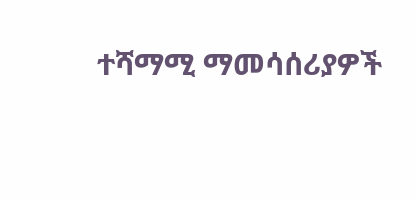ተሻማሚ ማመሳሰሪያዎች